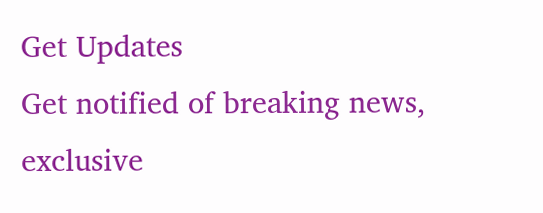Get Updates
Get notified of breaking news, exclusive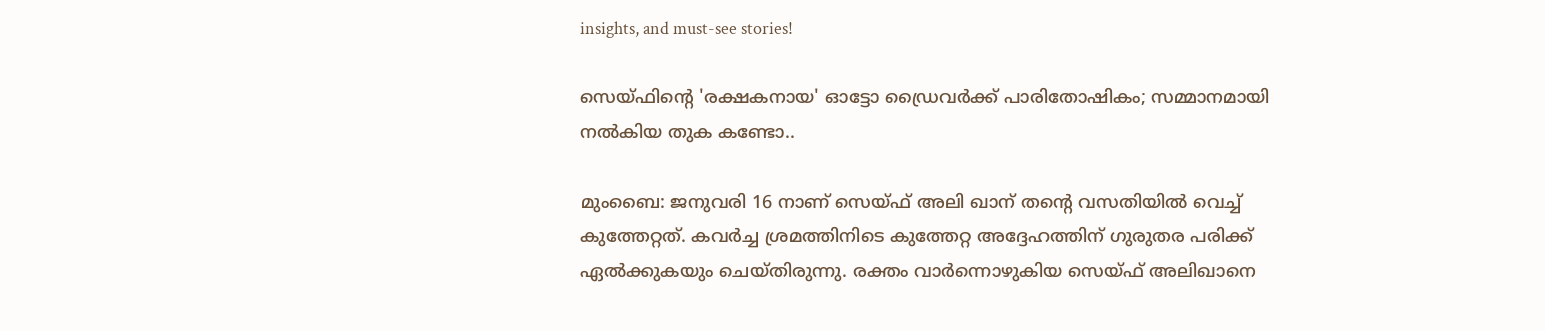insights, and must-see stories!

സെയ്ഫിന്റെ 'രക്ഷകനായ' ഓട്ടോ ഡ്രൈവർക്ക് പാരിതോഷികം; സമ്മാനമായി നൽകിയ തുക കണ്ടോ..

മുംബൈ: ജനുവരി 16 നാണ് സെയ്ഫ് അലി ഖാന് തന്റെ വസതിയിൽ വെച്ച് കുത്തേറ്റത്. കവർച്ച ശ്രമത്തിനിടെ കുത്തേറ്റ അദ്ദേഹത്തിന് ഗുരുതര പരിക്ക് ഏൽക്കുകയും ചെയ്തിരുന്നു. രക്തം വാർന്നൊഴുകിയ സെയ്ഫ് അലിഖാനെ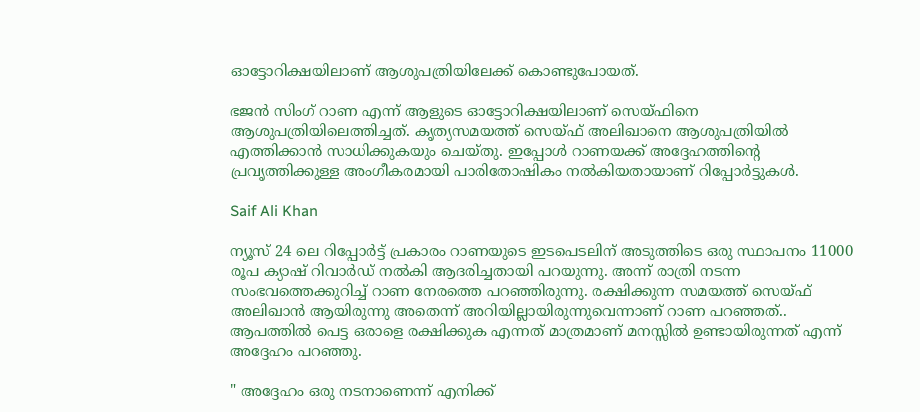ഓട്ടോറിക്ഷയിലാണ് ആശുപത്രിയിലേക്ക് കൊണ്ടുപോയത്.

ഭജൻ സിംഗ് റാണ എന്ന് ആളുടെ ഓട്ടോറിക്ഷയിലാണ് സെയ്ഫിനെ ആശുപത്രിയിലെത്തിച്ചത്. കൃത്യസമയത്ത് സെയ്ഫ് അലിഖാനെ ആശുപത്രിയിൽ എത്തിക്കാൻ സാധിക്കുകയും ചെയ്തു. ഇപ്പോൾ റാണയക്ക് അദ്ദേഹത്തിന്റെ പ്രവൃത്തിക്കുള്ള അംഗീകരമായി പാരിതോഷികം നൽകിയതായാണ് റിപ്പോർട്ടുകൾ‌.

Saif Ali Khan

ന്യൂസ് 24 ലെ റിപ്പോർട്ട് പ്രകാരം റാണയുടെ ഇടപെടലിന് അടുത്തിടെ ഒരു സ്ഥാപനം 11000 രൂപ ക്യാഷ് റിവാർഡ് നൽകി ആദരിച്ചതായി പറയുന്നു. അന്ന് രാത്രി നടന്ന സംഭവത്തെക്കുറിച്ച് റാണ നേരത്തെ പറഞ്ഞിരുന്നു. രക്ഷിക്കുന്ന സമയത്ത് സെയ്ഫ് അലിഖാൻ ആയിരുന്നു അതെന്ന് അറിയില്ലായിരുന്നുവെന്നാണ് റാണ പറഞ്ഞത്.. ആപത്തിൽ പെട്ട ഒരാളെ രക്ഷിക്കുക എന്നത് മാത്രമാണ് മനസ്സിൽ ഉണ്ടായിരുന്നത് എന്ന് അദ്ദേഹം പറഞ്ഞു.

" അദ്ദേഹം ഒരു നടനാണെന്ന് എനിക്ക്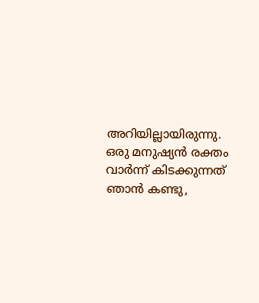അറിയില്ലായിരുന്നു. ഒരു മനുഷ്യൻ രക്തം വാർന്ന് കിടക്കുന്നത് ഞാൻ കണ്ടു,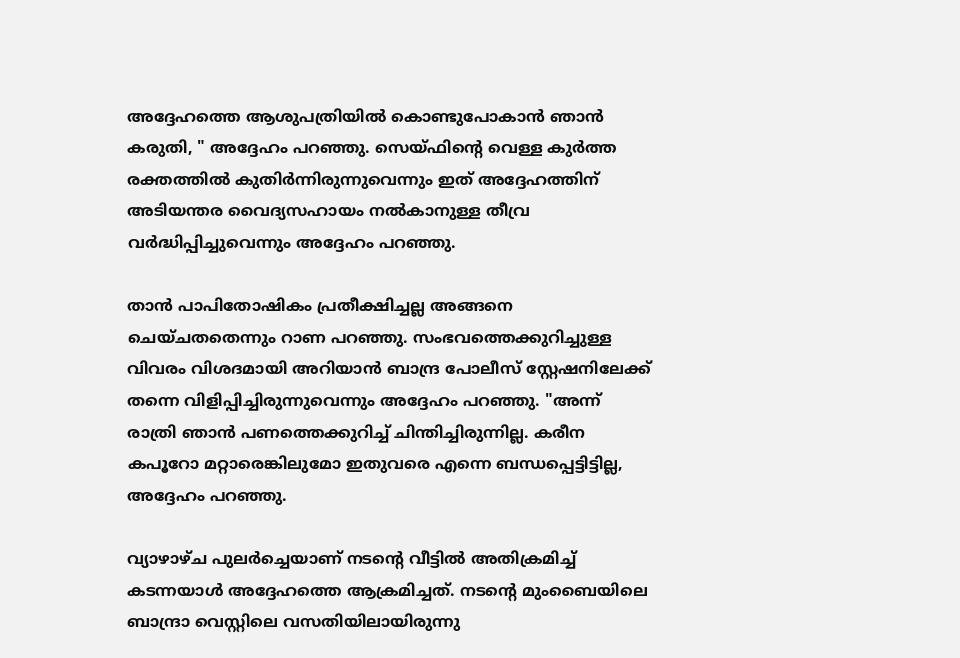അദ്ദേഹത്തെ ആശുപത്രിയിൽ കൊണ്ടുപോകാൻ ഞാൻ കരുതി, " അദ്ദേഹം പറഞ്ഞു. സെയ്ഫിന്റെ വെള്ള കുർത്ത രക്തത്തിൽ കുതിർന്നിരുന്നുവെന്നും ഇത് അദ്ദേഹത്തിന് അടിയന്തര വൈദ്യസഹായം നൽകാനുള്ള തീവ്ര വർദ്ധിപ്പിച്ചുവെന്നും അദ്ദേഹം പറഞ്ഞു.

താൻ‌ പാപിതോഷികം പ്രതീക്ഷിച്ചല്ല അങ്ങനെ ചെയ്ചതതെന്നും റാണ പറഞ്ഞു. സംഭവത്തെക്കുറിച്ചുള്ള വിവരം വിശദമായി അറിയാൻ ബാന്ദ്ര പോലീസ് സ്റ്റേഷനിലേക്ക് തന്നെ വിളിപ്പിച്ചിരുന്നുവെന്നും അദ്ദേഹം പറഞ്ഞു. "അന്ന് രാത്രി ഞാൻ പണത്തെക്കുറിച്ച് ചിന്തിച്ചിരുന്നില്ല. കരീന കപൂറോ മറ്റാരെങ്കിലുമോ ഇതുവരെ എന്നെ ബന്ധപ്പെട്ടിട്ടില്ല, അദ്ദേഹം പറഞ്ഞു.

വ്യാഴാഴ്ച പുലർച്ചെയാണ് നടന്റെ വീട്ടിൽ അതിക്രമിച്ച് കടന്നയാൾ‌ അദ്ദേഹത്തെ ആക്രമിച്ചത്. നടന്റെ മുംബൈയിലെ ബാന്ദ്രാ വെസ്റ്റിലെ വസതിയിലായിരുന്നു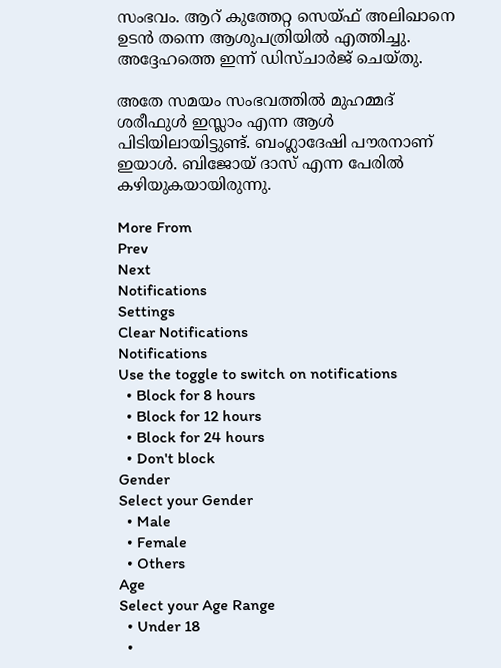സംഭവം. ആറ് കുത്തേറ്റ സെയ്ഫ് അലിഖാനെ ഉടൻ തന്നെ ആശുപത്രിയിൽ എത്തിച്ചു. അദ്ദേഹത്തെ ഇന്ന് ഡിസ്ചാർജ് ചെയ്തു.

അതേ സമയം സംഭവത്തിൽ മുഹമ്മദ് ശരീഫുൾ ഇസ്ലാം എന്ന ആൾ പിടിയിലായിട്ടുണ്ട്. ബംഗ്ലാദേഷി പൗരനാണ് ഇയാൾ. ബിജോയ് ദാസ് എന്ന പേരിൽ കഴിയുകയായിരുന്നു.

More From
Prev
Next
Notifications
Settings
Clear Notifications
Notifications
Use the toggle to switch on notifications
  • Block for 8 hours
  • Block for 12 hours
  • Block for 24 hours
  • Don't block
Gender
Select your Gender
  • Male
  • Female
  • Others
Age
Select your Age Range
  • Under 18
  •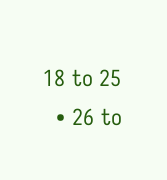18 to 25
  • 26 to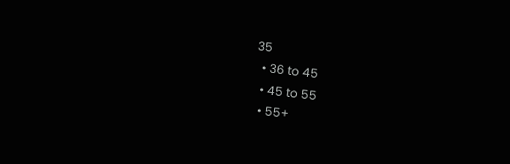35
  • 36 to 45
  • 45 to 55
  • 55+